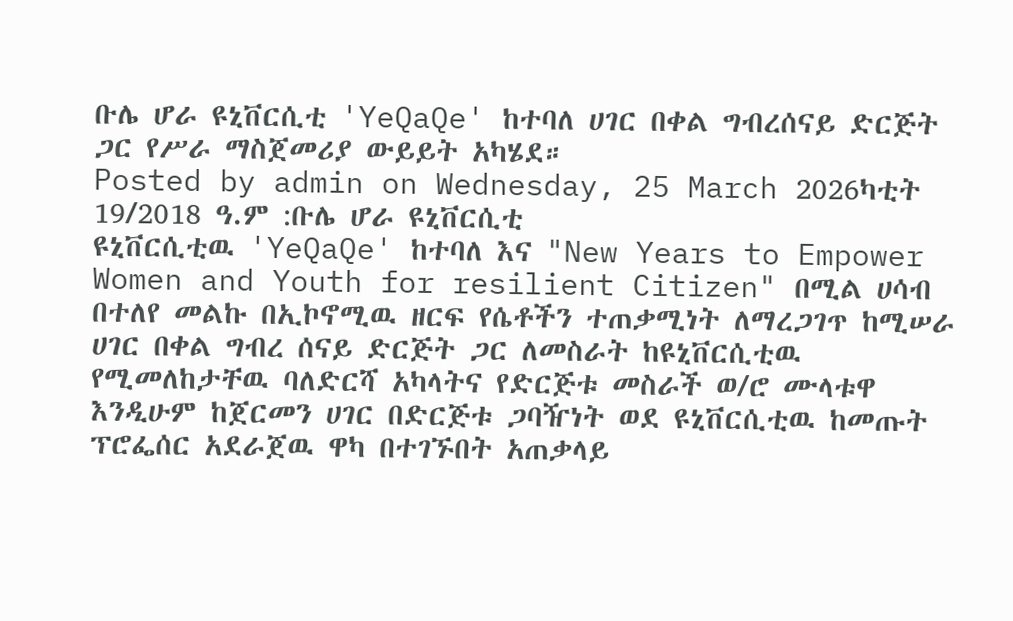ቡሌ ሆራ ዩኒቨርሲቲ 'YeQaQe' ከተባለ ሀገር በቀል ግብረሰናይ ድርጅት ጋር የሥራ ማስጀመሪያ ውይይት አካሄደ።
Posted by admin on Wednesday, 25 March 2026ካቲት 19/2018 ዓ.ም :ቡሌ ሆራ ዩኒቨርሲቲ
ዩኒቨርሲቲዉ 'YeQaQe' ከተባለ እና "New Years to Empower Women and Youth for resilient Citizen" በሚል ሀሳብ በተለየ መልኩ በኢኮኖሚዉ ዘርፍ የሴቶችን ተጠቃሚነት ለማረጋገጥ ከሚሠራ ሀገር በቀል ግብረ ሰናይ ድርጅት ጋር ለመስራት ከዩኒቨርሲቲዉ የሚመለከታቸዉ ባለድርሻ አካላትና የድርጅቱ መስራች ወ/ሮ ሙላቱዋ እንዲሁም ከጀርመን ሀገር በድርጅቱ ጋባዥነት ወደ ዩኒቨርሲቲዉ ከመጡት ፕሮፌሰር አደራጀዉ ዋካ በተገኙበት አጠቃላይ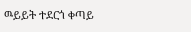ዉይይት ተደርጎ ቀጣይ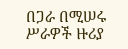በጋራ በሚሠሩ ሥራዎች ዙሪያ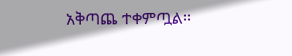አቅጣጨ ተቀምጧል፡፡